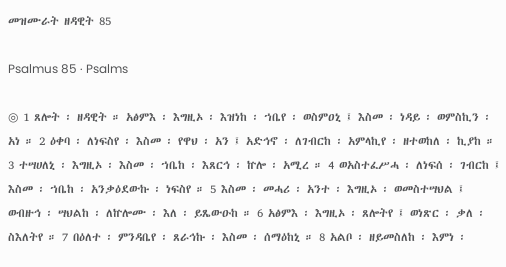መዝሙራት ዘዳዊት 85

Psalmus 85 · Psalms

◎ 1 ጸሎት ፡ ዘዳዊት ። አፅምእ ፡ እግዚኦ ፡ እዝነከ ፡ ኀቤየ ፡ ወስምዐኒ ፤ እስመ ፡ ነዳይ ፡ ወምስኪን ፡ አነ ። 2 ዕቀባ ፡ ለነፍስየ ፡ እስመ ፡ የዋህ ፡ አን ፤ አድኅኖ ፡ ለገብርከ ፡ አምላኪየ ፡ ዘተወከለ ፡ ኪያከ ። 3 ተሣሀለኒ ፡ እግዚኦ ፡ እስመ ፡ ኀቤከ ፡ እጸርኅ ፡ ኵሎ ፡ አሚረ ። 4 ወአስተፈሥሓ ፡ ለነፍሰ ፡ ገብርከ ፤ እስመ ፡ ኀቤከ ፡ አንቃዕደውኩ ፡ ነፍስየ ። 5 እስመ ፡ መሓሪ ፡ አንተ ፡ እግዚኦ ፡ ወመስተሣህል ፤ ወብዙኅ ፡ ሣህልከ ፡ ለኵሎሙ ፡ እለ ፡ ይጼውዑከ ። 6 አፅምእ ፡ እግዚኦ ፡ ጸሎትየ ፤ ወነጽር ፡ ቃለ ፡ ስእለትየ ። 7 በዕለተ ፡ ምንዳቤየ ፡ ጸራኅኩ ፡ እስመ ፡ ሰማዕከኒ ። 8 አልቦ ፡ ዘይመስለከ ፡ እምነ ፡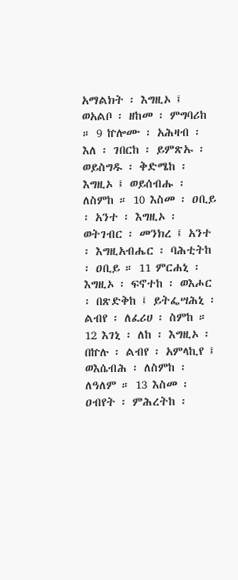አማልክት ፡ እግዚኦ ፤ ወአልቦ ፡ ዘከመ ፡ ምግባሪከ ። 9 ኵሎሙ ፡ አሕዛብ ፡ እለ ፡ ገበርከ ፡ ይምጽኡ ፡ ወይስግዱ ፡ ቅድሜከ ፡ እግዚኦ ፤ ወይሰብሑ ፡ ለስምከ ። 10 እስመ ፡ ዐቢይ ፡ አንተ ፡ እግዚኦ ፡ ወትገብር ፡ መንክረ ፤ አንተ ፡ እግዚአብሔር ፡ ባሕቲትከ ፡ ዐቢይ ። 11 ምርሐኒ ፡ እግዚኦ ፡ ፍኖተከ ፡ ወእሖር ፡ በጽድቅከ ፤ ይትፌሣሕኒ ፡ ልብየ ፡ ለፈሪሀ ፡ ስምከ ። 12 እገኒ ፡ ለከ ፡ እግዚኦ ፡ በኵሉ ፡ ልብየ ፡ አምላኪየ ፤ ወእሴብሕ ፡ ለስምከ ፡ ለዓለም ። 13 እስመ ፡ ዐብየት ፡ ምሕረትከ ፡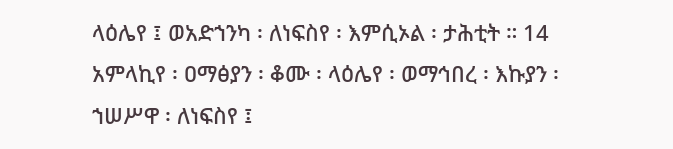ላዕሌየ ፤ ወአድኀንካ ፡ ለነፍስየ ፡ እምሲኦል ፡ ታሕቲት ። 14 አምላኪየ ፡ ዐማፅያን ፡ ቆሙ ፡ ላዕሌየ ፡ ወማኅበረ ፡ እኩያን ፡ ኀሠሥዋ ፡ ለነፍስየ ፤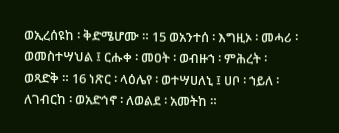ወኢረሰዩከ ፡ ቅድሜሆሙ ። 15 ወአንተሰ ፡ እግዚኦ ፡ መሓሪ ፡ ወመስተሣህል ፤ ርሑቀ ፡ መዐት ፡ ወብዙኀ ፡ ምሕረት ፡ ወጻድቅ ። 16 ነጽር ፡ ላዕሌየ ፡ ወተሣሀለኒ ፤ ሀቦ ፡ ኀይለ ፡ ለገብርከ ፡ ወአድኅኖ ፡ ለወልደ ፡ አመትከ ።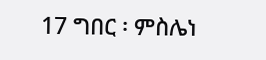17 ግበር ፡ ምስሌነ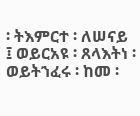፡ ትእምርተ ፡ ለሠናይ ፤ ወይርአዩ ፡ ጸላእትነ ፡ ወይትኀፈሩ ፡ ከመ ፡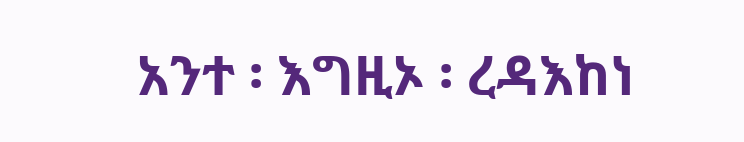አንተ ፡ እግዚኦ ፡ ረዳእከነ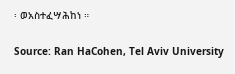፡ ወአስተፈሣሕከነ ።

Source: Ran HaCohen, Tel Aviv University